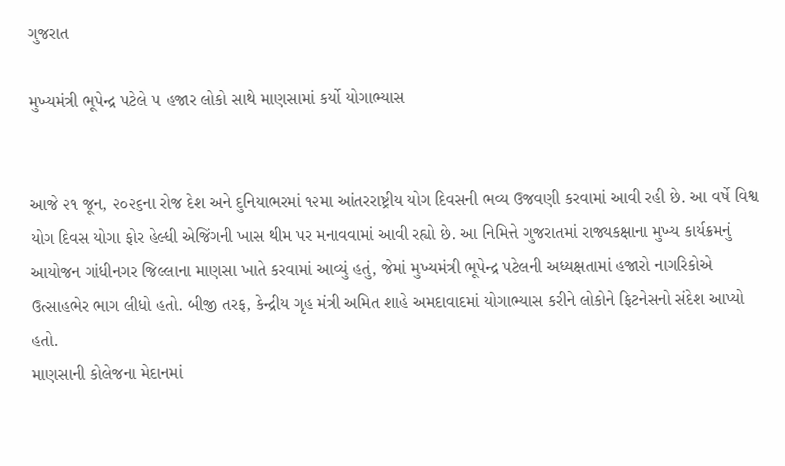ગુજરાત

મુખ્યમંત્રી ભૂપેન્દ્ર પટેલે ૫ હજાર લોકો સાથે માણસામાં કર્યો યોગાભ્યાસ


આજે ૨૧ જૂન, ૨૦૨૬ના રોજ દેશ અને દુનિયાભરમાં ૧૨મા આંતરરાષ્ટ્રીય યોગ દિવસની ભવ્ય ઉજવણી કરવામાં આવી રહી છે. આ વર્ષે વિશ્વ યોગ દિવસ યોગા ફોર હેલ્ધી એજિંગની ખાસ થીમ પર મનાવવામાં આવી રહ્યો છે. આ નિમિત્તે ગુજરાતમાં રાજ્યકક્ષાના મુખ્ય કાર્યક્રમનું આયોજન ગાંધીનગર જિલ્લાના માણસા ખાતે કરવામાં આવ્યું હતું, જેમાં મુખ્યમંત્રી ભૂપેન્દ્ર પટેલની અધ્યક્ષતામાં હજારો નાગરિકોએ ઉત્સાહભેર ભાગ લીધો હતો. બીજી તરફ, કેન્દ્રીય ગૃહ મંત્રી અમિત શાહે અમદાવાદમાં યોગાભ્યાસ કરીને લોકોને ફિટનેસનો સંદેશ આપ્યો હતો.
માણસાની કોલેજના મેદાનમાં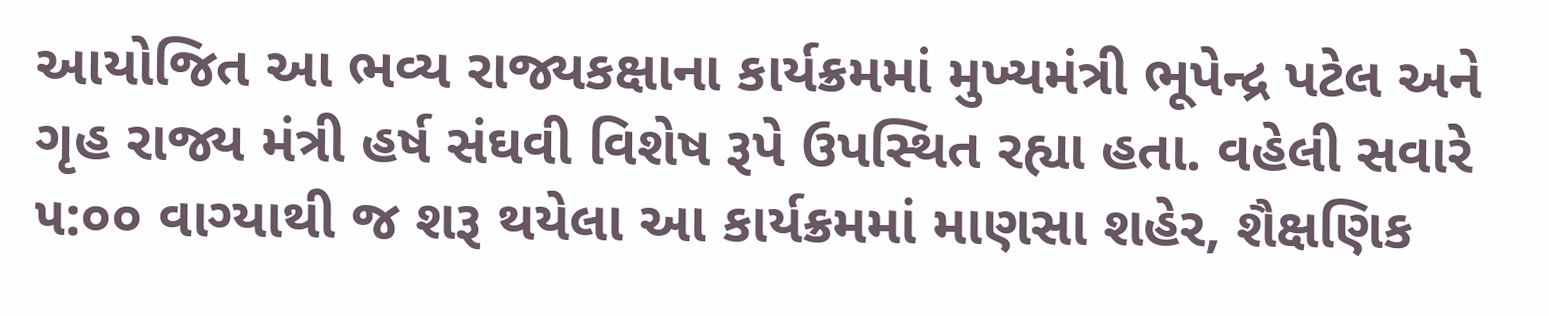આયોજિત આ ભવ્ય રાજ્યકક્ષાના કાર્યક્રમમાં મુખ્યમંત્રી ભૂપેન્દ્ર પટેલ અને ગૃહ રાજ્ય મંત્રી હર્ષ સંઘવી વિશેષ રૂપે ઉપસ્થિત રહ્યા હતા. વહેલી સવારે ૫:૦૦ વાગ્યાથી જ શરૂ થયેલા આ કાર્યક્રમમાં માણસા શહેર, શૈક્ષણિક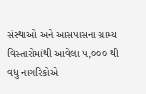સંસ્થાઓ અને આસપાસના ગ્રામ્ય વિસ્તારોમાંથી આવેલા ૫,૦૦૦ થી વધુ નાગરિકોએ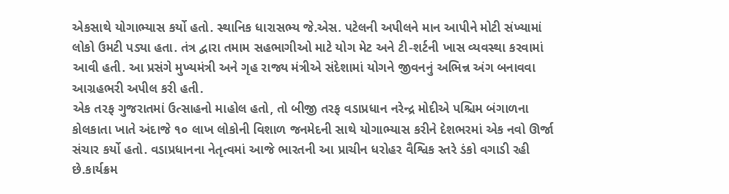એકસાથે યોગાભ્યાસ કર્યો હતો. સ્થાનિક ધારાસભ્ય જે.એસ. પટેલની અપીલને માન આપીને મોટી સંખ્યામાં લોકો ઉમટી પડ્યા હતા. તંત્ર દ્વારા તમામ સહભાગીઓ માટે યોગ મેટ અને ટી-શર્ટની ખાસ વ્યવસ્થા કરવામાં આવી હતી. આ પ્રસંગે મુખ્યમંત્રી અને ગૃહ રાજ્ય મંત્રીએ સંદેશામાં યોગને જીવનનું અભિન્ન અંગ બનાવવા આગ્રહભરી અપીલ કરી હતી.
એક તરફ ગુજરાતમાં ઉત્સાહનો માહોલ હતો, તો બીજી તરફ વડાપ્રધાન નરેન્દ્ર મોદીએ પશ્ચિમ બંગાળના કોલકાતા ખાતે અંદાજે ૧૦ લાખ લોકોની વિશાળ જનમેદની સાથે યોગાભ્યાસ કરીને દેશભરમાં એક નવો ઊર્જા સંચાર કર્યો હતો. વડાપ્રધાનના નેતૃત્વમાં આજે ભારતની આ પ્રાચીન ધરોહર વૈશ્વિક સ્તરે ડંકો વગાડી રહી છે.કાર્યક્રમ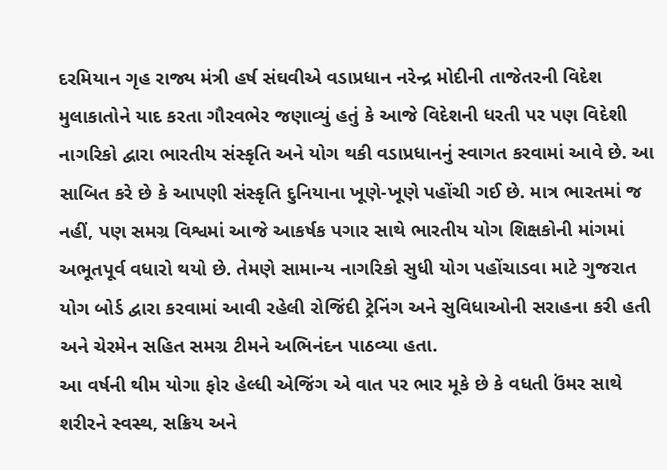દરમિયાન ગૃહ રાજ્ય મંત્રી હર્ષ સંઘવીએ વડાપ્રધાન નરેન્દ્ર મોદીની તાજેતરની વિદેશ મુલાકાતોને યાદ કરતા ગૌરવભેર જણાવ્યું હતું કે આજે વિદેશની ધરતી પર પણ વિદેશી નાગરિકો દ્વારા ભારતીય સંસ્કૃતિ અને યોગ થકી વડાપ્રધાનનું સ્વાગત કરવામાં આવે છે. આ સાબિત કરે છે કે આપણી સંસ્કૃતિ દુનિયાના ખૂણે-ખૂણે પહોંચી ગઈ છે. માત્ર ભારતમાં જ નહીં, પણ સમગ્ર વિશ્વમાં આજે આકર્ષક પગાર સાથે ભારતીય યોગ શિક્ષકોની માંગમાં અભૂતપૂર્વ વધારો થયો છે. તેમણે સામાન્ય નાગરિકો સુધી યોગ પહોંચાડવા માટે ગુજરાત યોગ બોર્ડ દ્વારા કરવામાં આવી રહેલી રોજિંદી ટ્રેનિંગ અને સુવિધાઓની સરાહના કરી હતી અને ચેરમેન સહિત સમગ્ર ટીમને અભિનંદન પાઠવ્યા હતા.
આ વર્ષની થીમ યોગા ફોર હેલ્ધી એજિંગ એ વાત પર ભાર મૂકે છે કે વધતી ઉંમર સાથે શરીરને સ્વસ્થ, સક્રિય અને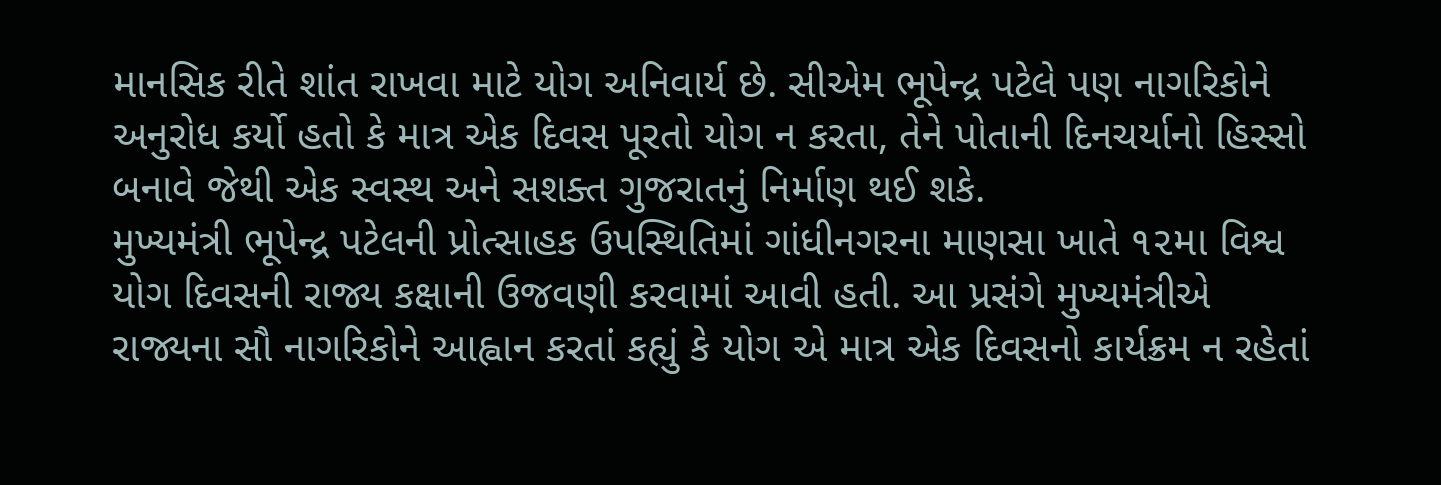માનસિક રીતે શાંત રાખવા માટે યોગ અનિવાર્ય છે. સીએમ ભૂપેન્દ્ર પટેલે પણ નાગરિકોને અનુરોધ કર્યો હતો કે માત્ર એક દિવસ પૂરતો યોગ ન કરતા, તેને પોતાની દિનચર્યાનો હિસ્સો બનાવે જેથી એક સ્વસ્થ અને સશક્ત ગુજરાતનું નિર્માણ થઈ શકે.
મુખ્યમંત્રી ભૂપેન્દ્ર પટેલની પ્રોત્સાહક ઉપસ્થિતિમાં ગાંધીનગરના માણસા ખાતે ૧૨મા વિશ્વ યોગ દિવસની રાજ્ય કક્ષાની ઉજવણી કરવામાં આવી હતી. આ પ્રસંગે મુખ્યમંત્રીએ રાજ્યના સૌ નાગરિકોને આહ્વાન કરતાં કહ્યું કે યોગ એ માત્ર એક દિવસનો કાર્યક્રમ ન રહેતાં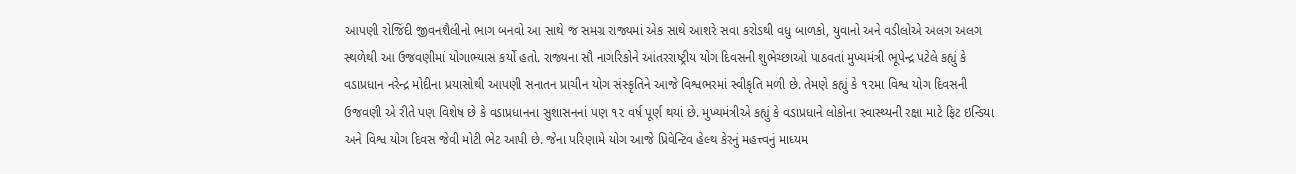આપણી રોજિંદી જીવનશૈલીનો ભાગ બનવો આ સાથે જ સમગ્ર રાજ્યમાં એક સાથે આશરે સવા કરોડથી વધુ બાળકો, યુવાનો અને વડીલોએ અલગ અલગ સ્થળેથી આ ઉજવણીમાં યોગાભ્યાસ કર્યો હતો. રાજ્યના સૌ નાગરિકોને આંતરરાષ્ટ્રીય યોગ દિવસની શુભેચ્છાઓ પાઠવતાં મુખ્યમંત્રી ભૂપેન્દ્ર પટેલે કહ્યું કે વડાપ્રધાન નરેન્દ્ર મોદીના પ્રયાસોથી આપણી સનાતન પ્રાચીન યોગ સંસ્કૃતિને આજે વિશ્વભરમાં સ્વીકૃતિ મળી છે. તેમણે કહ્યું કે ૧૨મા વિશ્વ યોગ દિવસની ઉજવણી એ રીતે પણ વિશેષ છે કે વડાપ્રધાનના સુશાસનનાં પણ ૧૨ વર્ષ પૂર્ણ થયાં છે. મુખ્યમંત્રીએ કહ્યું કે વડાપ્રધાને લોકોના સ્વાસ્થ્યની રક્ષા માટે ફિટ ઇન્ડિયા અને વિશ્વ યોગ દિવસ જેવી મોટી ભેટ આપી છે. જેના પરિણામે યોગ આજે પ્રિવેન્ટિવ હેલ્થ કેરનું મહત્ત્વનું માધ્યમ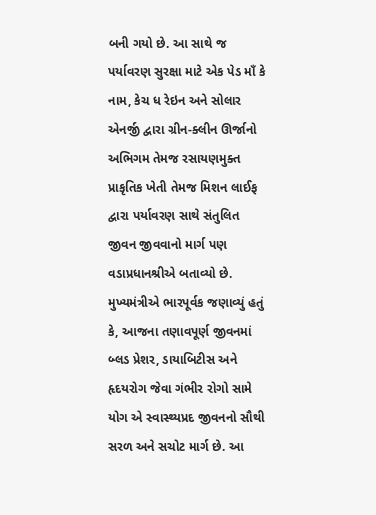બની ગયો છે. આ સાથે જ પર્યાવરણ સુરક્ષા માટે એક પેડ માઁ કે નામ, કેચ ધ રેઇન અને સોલાર એનર્જી દ્વારા ગ્રીન-ક્લીન ઊર્જાનો અભિગમ તેમજ રસાયણમુક્ત પ્રાકૃતિક ખેતી તેમજ મિશન લાઈફ દ્વારા પર્યાવરણ સાથે સંતુલિત જીવન જીવવાનો માર્ગ પણ વડાપ્રધાનશ્રીએ બતાવ્યો છે.
મુખ્યમંત્રીએ ભારપૂર્વક જણાવ્યું હતું કે, આજના તણાવપૂર્ણ જીવનમાં બ્લડ પ્રેશર, ડાયાબિટીસ અને હૃદયરોગ જેવા ગંભીર રોગો સામે યોગ એ સ્વાસ્થ્યપ્રદ જીવનનો સૌથી સરળ અને સચોટ માર્ગ છે. આ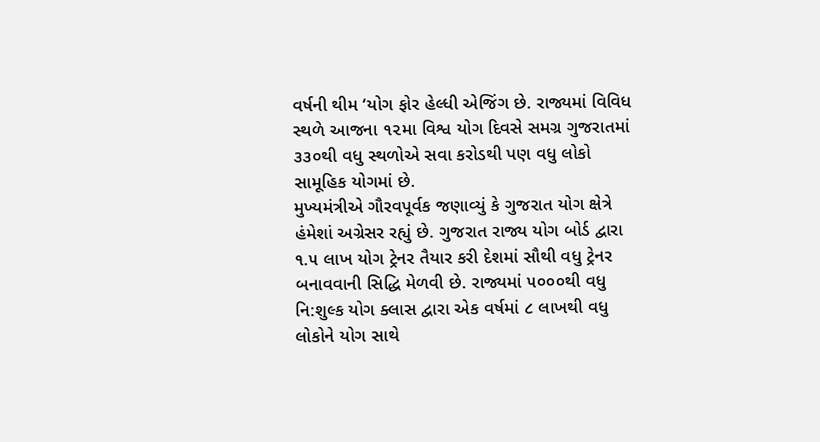વર્ષની થીમ ‘યોગ ફોર હેલ્ધી એજિંગ છે. રાજ્યમાં વિવિધ સ્થળે આજના ૧૨મા વિશ્વ યોગ દિવસે સમગ્ર ગુજરાતમાં ૩૩૦થી વધુ સ્થળોએ સવા કરોડથી પણ વધુ લોકો સામૂહિક યોગમાં છે.
મુખ્યમંત્રીએ ગૌરવપૂર્વક જણાવ્યું કે ગુજરાત યોગ ક્ષેત્રે હંમેશાં અગ્રેસર રહ્યું છે. ગુજરાત રાજ્ય યોગ બોર્ડ દ્વારા ૧.૫ લાખ યોગ ટ્રેનર તૈયાર કરી દેશમાં સૌથી વધુ ટ્રેનર બનાવવાની સિદ્ધિ મેળવી છે. રાજ્યમાં ૫૦૦૦થી વધુ નિ:શુલ્ક યોગ ક્લાસ દ્વારા એક વર્ષમાં ૮ લાખથી વધુ લોકોને યોગ સાથે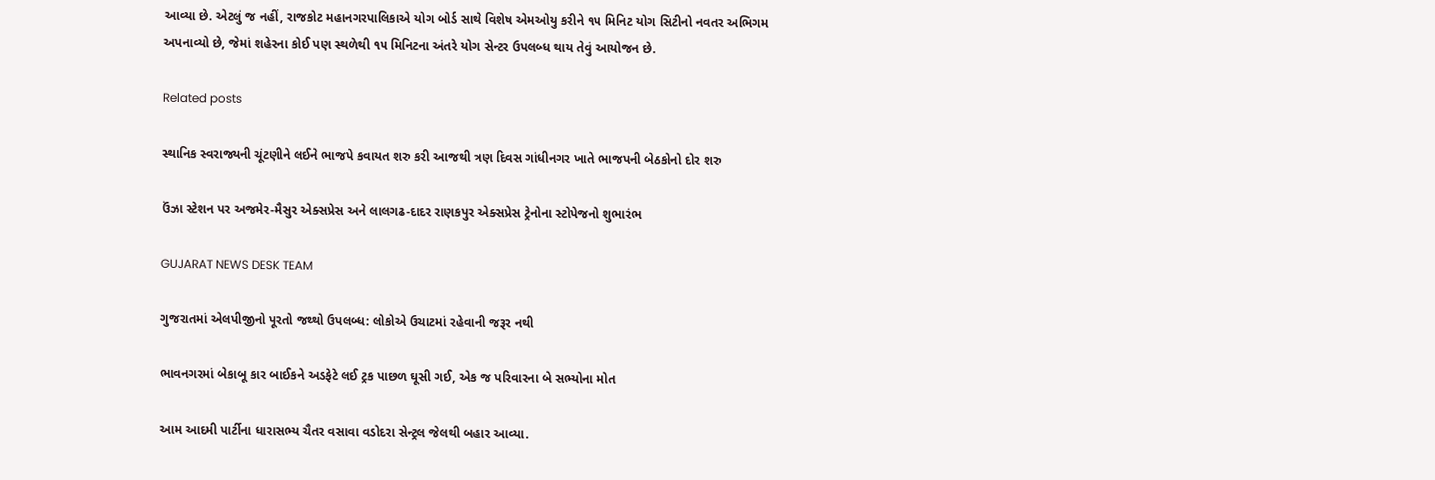આવ્યા છે. એટલું જ નહીં, રાજકોટ મહાનગરપાલિકાએ યોગ બોર્ડ સાથે વિશેષ એમઓયુ કરીને ૧૫ મિનિટ યોગ સિટીનો નવતર અભિગમ અપનાવ્યો છે, જેમાં શહેરના કોઈ પણ સ્થળેથી ૧૫ મિનિટના અંતરે યોગ સેન્ટર ઉપલબ્ધ થાય તેવું આયોજન છે.

Related posts

સ્થાનિક સ્વરાજ્યની ચૂંટણીને લઈને ભાજપે કવાયત શરુ કરી આજથી ત્રણ દિવસ ગાંધીનગર ખાતે ભાજપની બેઠકોનો દોર શરુ

ઉંઝા સ્ટેશન પર અજમેર-મૈસુર એક્સપ્રેસ અને લાલગઢ-દાદર રાણકપુર એક્સપ્રેસ ટ્રેનોના સ્ટોપેજનો શુભારંભ

GUJARAT NEWS DESK TEAM

ગુજરાતમાં એલપીજીનો પૂરતો જથ્થો ઉપલબ્ધ: લોકોએ ઉચાટમાં રહેવાની જરૂર નથી

ભાવનગરમાં બેકાબૂ કાર બાઈકને અડફેટે લઈ ટ્રક પાછળ ઘૂસી ગઈ, એક જ પરિવારના બે સભ્યોના મોત

આમ આદમી પાર્ટીના ધારાસભ્ય ચૈતર વસાવા વડોદરા સેન્ટ્રલ જેલથી બહાર આવ્યા.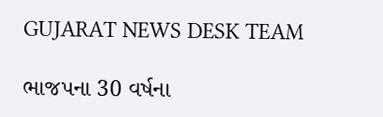GUJARAT NEWS DESK TEAM

ભાજપના 30 વર્ષના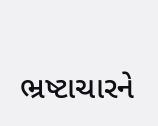ભ્રષ્ટાચારને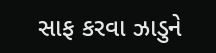સાફ કરવા ઝાડુને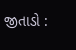જીતાડો :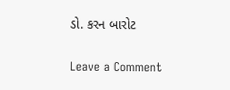ડો. કરન બારોટ

Leave a Comment